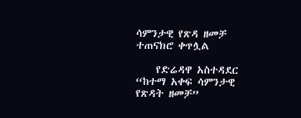ሳምንታዊ የጽዳ ዘመቻ ተጠናክሮ ቀጥሏል

    የድሬዳዋ አስተዳደር “ከተማ አቀፍ ሳምንታዊ የጽዳት ዘመቻ”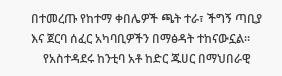በተመረጡ የከተማ ቀበሌዎች ጫት ተራ፣ ችግኝ ጣቢያ እና ጀርባ ሰፈር አካባቢዎችን በማፅዳት ተከናውኗል።
    የአስተዳደሩ ከንቲባ አቶ ከድር ጁሀር በማህበራዊ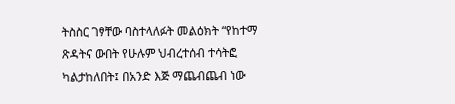ትስስር ገፃቸው ባስተላለፉት መልዕክት “የከተማ ጽዳትና ውበት የሁሉም ህብረተሰብ ተሳትፎ ካልታከለበት፤ በአንድ እጅ ማጨብጨብ ነው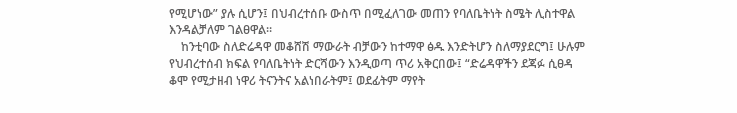የሚሆነው” ያሉ ሲሆን፤ በህብረተሰቡ ውስጥ በሚፈለገው መጠን የባለቤትነት ስሜት ሊስተዋል እንዳልቻለም ገልፀዋል።
    ከንቲባው ስለድሬዳዋ መቆሸሽ ማውራት ብቻውን ከተማዋ ፅዱ እንድትሆን ስለማያደርግ፤ ሁሉም የህብረተሰብ ክፍል የባለቤትነት ድርሻውን እንዲወጣ ጥሪ አቅርበው፤ “ድሬዳዋችን ደጃፉ ሲፀዳ ቆሞ የሚታዘብ ነዋሪ ትናንትና አልነበራትም፤ ወደፊትም ማየት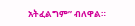አትፈልግም” ብለዋል።